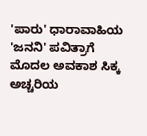'ಪಾರು' ಧಾರಾವಾಹಿಯ 'ಜನನಿ' ಪವಿತ್ರಾಗೆ ಮೊದಲ ಅವಕಾಶ ಸಿಕ್ಕ ಅಚ್ಚರಿಯ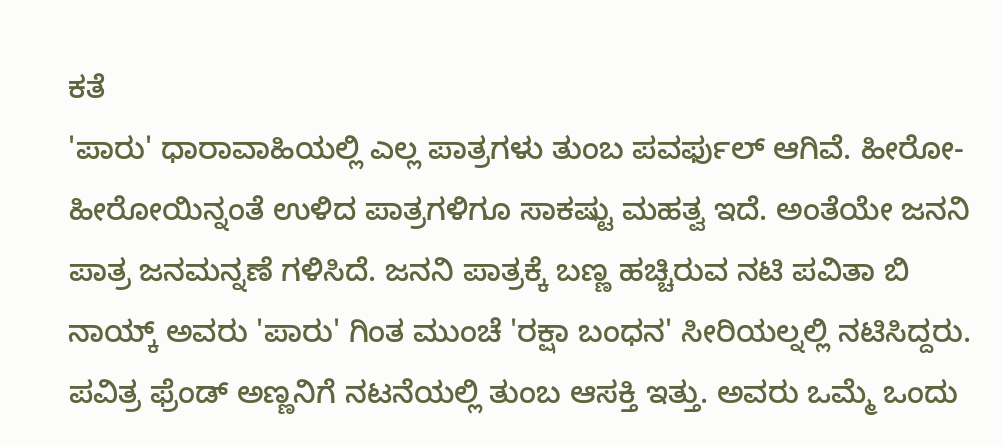ಕತೆ
'ಪಾರು' ಧಾರಾವಾಹಿಯಲ್ಲಿ ಎಲ್ಲ ಪಾತ್ರಗಳು ತುಂಬ ಪವರ್ಫುಲ್ ಆಗಿವೆ. ಹೀರೋ-ಹೀರೋಯಿನ್ನಂತೆ ಉಳಿದ ಪಾತ್ರಗಳಿಗೂ ಸಾಕಷ್ಟು ಮಹತ್ವ ಇದೆ. ಅಂತೆಯೇ ಜನನಿ ಪಾತ್ರ ಜನಮನ್ನಣೆ ಗಳಿಸಿದೆ. ಜನನಿ ಪಾತ್ರಕ್ಕೆ ಬಣ್ಣ ಹಚ್ಚಿರುವ ನಟಿ ಪವಿತಾ ಬಿ ನಾಯ್ಕ್ ಅವರು 'ಪಾರು' ಗಿಂತ ಮುಂಚೆ 'ರಕ್ಷಾ ಬಂಧನ' ಸೀರಿಯಲ್ನಲ್ಲಿ ನಟಿಸಿದ್ದರು.
ಪವಿತ್ರ ಫ್ರೆಂಡ್ ಅಣ್ಣನಿಗೆ ನಟನೆಯಲ್ಲಿ ತುಂಬ ಆಸಕ್ತಿ ಇತ್ತು. ಅವರು ಒಮ್ಮೆ ಒಂದು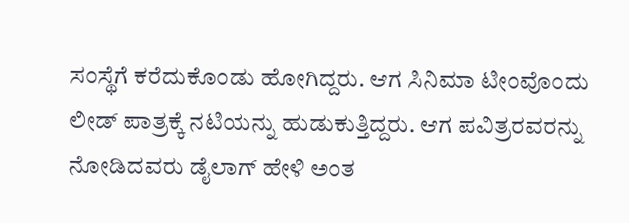ಸಂಸ್ಥೆಗೆ ಕರೆದುಕೊಂಡು ಹೋಗಿದ್ದರು. ಆಗ ಸಿನಿಮಾ ಟೀಂವೊಂದು ಲೀಡ್ ಪಾತ್ರಕ್ಕೆ ನಟಿಯನ್ನು ಹುಡುಕುತ್ತಿದ್ದರು. ಆಗ ಪವಿತ್ರರವರನ್ನು ನೋಡಿದವರು ಡೈಲಾಗ್ ಹೇಳಿ ಅಂತ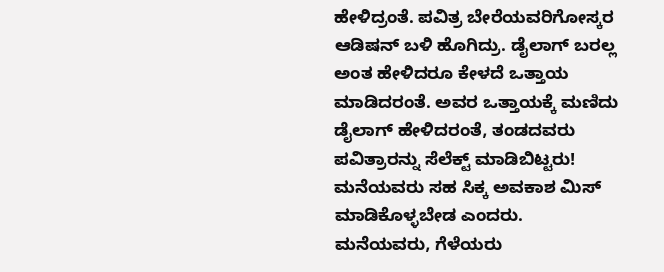ಹೇಳಿದ್ರಂತೆ. ಪವಿತ್ರ ಬೇರೆಯವರಿಗೋಸ್ಕರ ಆಡಿಷನ್ ಬಳಿ ಹೊಗಿದ್ರು. ಡೈಲಾಗ್ ಬರಲ್ಲ ಅಂತ ಹೇಳಿದರೂ ಕೇಳದೆ ಒತ್ತಾಯ ಮಾಡಿದರಂತೆ. ಅವರ ಒತ್ತಾಯಕ್ಕೆ ಮಣಿದು ಡೈಲಾಗ್ ಹೇಳಿದರಂತೆ, ತಂಡದವರು ಪವಿತ್ರಾರನ್ನು ಸೆಲೆಕ್ಟ್ ಮಾಡಿಬಿಟ್ಟರು!
ಮನೆಯವರು ಸಹ ಸಿಕ್ಕ ಅವಕಾಶ ಮಿಸ್ ಮಾಡಿಕೊಳ್ಳಬೇಡ ಎಂದರು. ಮನೆಯವರು, ಗೆಳೆಯರು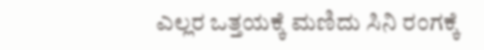ಎಲ್ಲರ ಒತ್ತಯಕ್ಕೆ ಮಣಿದು ಸಿನಿ ರಂಗಕ್ಕೆ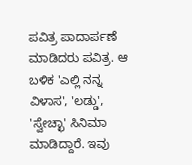ಪವಿತ್ರ ಪಾದಾರ್ಪಣೆ ಮಾಡಿದರು ಪವಿತ್ರ. ಆ ಬಳಿಕ 'ಎಲ್ಲಿ ನನ್ನ ವಿಳಾಸ', 'ಲಡ್ಡು', 'ಸ್ವೇಚ್ಛಾ' ಸಿನಿಮಾ ಮಾಡಿದ್ದಾರೆ. ಇವು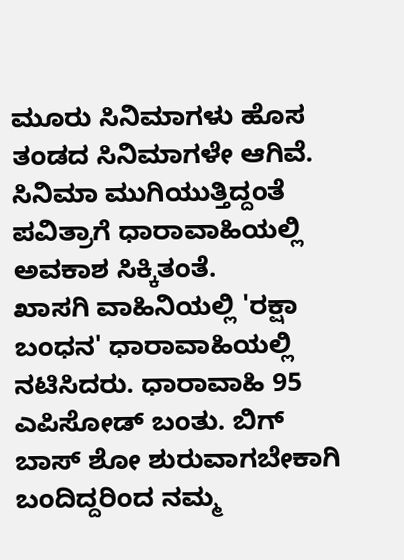ಮೂರು ಸಿನಿಮಾಗಳು ಹೊಸ ತಂಡದ ಸಿನಿಮಾಗಳೇ ಆಗಿವೆ. ಸಿನಿಮಾ ಮುಗಿಯುತ್ತಿದ್ದಂತೆ ಪವಿತ್ರಾಗೆ ಧಾರಾವಾಹಿಯಲ್ಲಿ ಅವಕಾಶ ಸಿಕ್ಕಿತಂತೆ.
ಖಾಸಗಿ ವಾಹಿನಿಯಲ್ಲಿ 'ರಕ್ಷಾ ಬಂಧನ' ಧಾರಾವಾಹಿಯಲ್ಲಿ ನಟಿಸಿದರು. ಧಾರಾವಾಹಿ 95 ಎಪಿಸೋಡ್ ಬಂತು. ಬಿಗ್ ಬಾಸ್ ಶೋ ಶುರುವಾಗಬೇಕಾಗಿ ಬಂದಿದ್ದರಿಂದ ನಮ್ಮ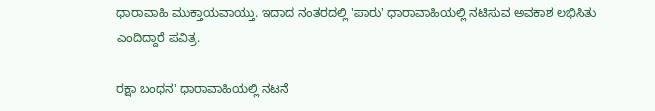ಧಾರಾವಾಹಿ ಮುಕ್ತಾಯವಾಯ್ತು. ಇದಾದ ನಂತರದಲ್ಲಿ 'ಪಾರು' ಧಾರಾವಾಹಿಯಲ್ಲಿ ನಟಿಸುವ ಅವಕಾಶ ಲಭಿಸಿತು ಎಂದಿದ್ದಾರೆ ಪವಿತ್ರ.

ರಕ್ಷಾ ಬಂಧನ' ಧಾರಾವಾಹಿಯಲ್ಲಿ ನಟನೆ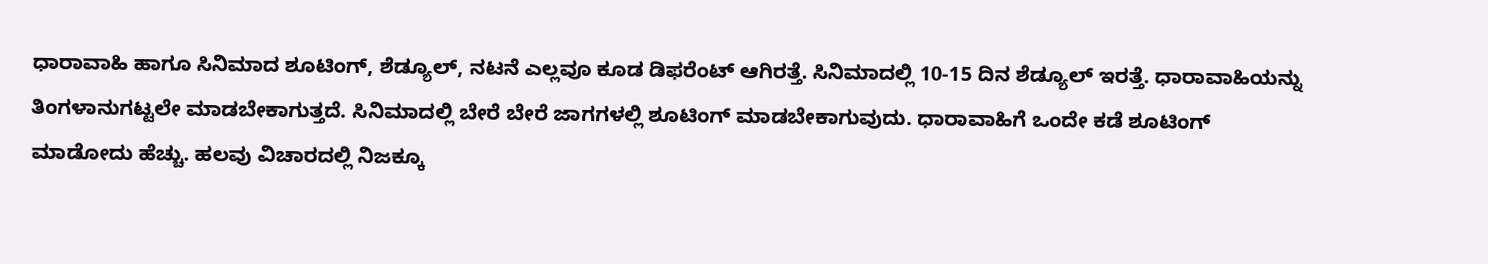ಧಾರಾವಾಹಿ ಹಾಗೂ ಸಿನಿಮಾದ ಶೂಟಿಂಗ್, ಶೆಡ್ಯೂಲ್, ನಟನೆ ಎಲ್ಲವೂ ಕೂಡ ಡಿಫರೆಂಟ್ ಆಗಿರತ್ತೆ. ಸಿನಿಮಾದಲ್ಲಿ 10-15 ದಿನ ಶೆಡ್ಯೂಲ್ ಇರತ್ತೆ. ಧಾರಾವಾಹಿಯನ್ನು ತಿಂಗಳಾನುಗಟ್ಟಲೇ ಮಾಡಬೇಕಾಗುತ್ತದೆ. ಸಿನಿಮಾದಲ್ಲಿ ಬೇರೆ ಬೇರೆ ಜಾಗಗಳಲ್ಲಿ ಶೂಟಿಂಗ್ ಮಾಡಬೇಕಾಗುವುದು. ಧಾರಾವಾಹಿಗೆ ಒಂದೇ ಕಡೆ ಶೂಟಿಂಗ್ ಮಾಡೋದು ಹೆಚ್ಚು. ಹಲವು ವಿಚಾರದಲ್ಲಿ ನಿಜಕ್ಕೂ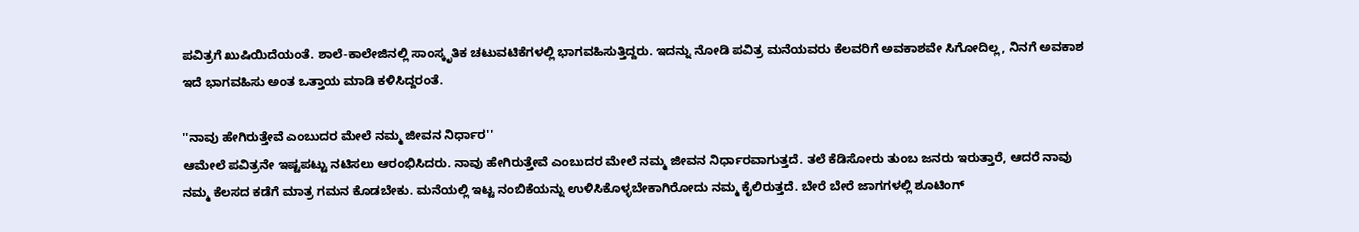ಪವಿತ್ರಗೆ ಖುಷಿಯಿದೆಯಂತೆ. ಶಾಲೆ-ಕಾಲೇಜಿನಲ್ಲಿ ಸಾಂಸ್ಕೃತಿಕ ಚಟುವಟಿಕೆಗಳಲ್ಲಿ ಭಾಗವಹಿಸುತ್ತಿದ್ದರು. ಇದನ್ನು ನೋಡಿ ಪವಿತ್ರ ಮನೆಯವರು ಕೆಲವರಿಗೆ ಅವಕಾಶವೇ ಸಿಗೋದಿಲ್ಲ, ನಿನಗೆ ಅವಕಾಶ ಇದೆ ಭಾಗವಹಿಸು ಅಂತ ಒತ್ತಾಯ ಮಾಡಿ ಕಳಿಸಿದ್ದರಂತೆ.

''ನಾವು ಹೇಗಿರುತ್ತೇವೆ ಎಂಬುದರ ಮೇಲೆ ನಮ್ಮ ಜೀವನ ನಿರ್ಧಾರ''
ಆಮೇಲೆ ಪವಿತ್ರನೇ ಇಷ್ಟಪಟ್ಟು ನಟಿಸಲು ಆರಂಭಿಸಿದರು. ನಾವು ಹೇಗಿರುತ್ತೇವೆ ಎಂಬುದರ ಮೇಲೆ ನಮ್ಮ ಜೀವನ ನಿರ್ಧಾರವಾಗುತ್ತದೆ. ತಲೆ ಕೆಡಿಸೋರು ತುಂಬ ಜನರು ಇರುತ್ತಾರೆ, ಆದರೆ ನಾವು ನಮ್ಮ ಕೆಲಸದ ಕಡೆಗೆ ಮಾತ್ರ ಗಮನ ಕೊಡಬೇಕು. ಮನೆಯಲ್ಲಿ ಇಟ್ಟ ನಂಬಿಕೆಯನ್ನು ಉಳಿಸಿಕೊಳ್ಳಬೇಕಾಗಿರೋದು ನಮ್ಮ ಕೈಲಿರುತ್ತದೆ. ಬೇರೆ ಬೇರೆ ಜಾಗಗಳಲ್ಲಿ ಶೂಟಿಂಗ್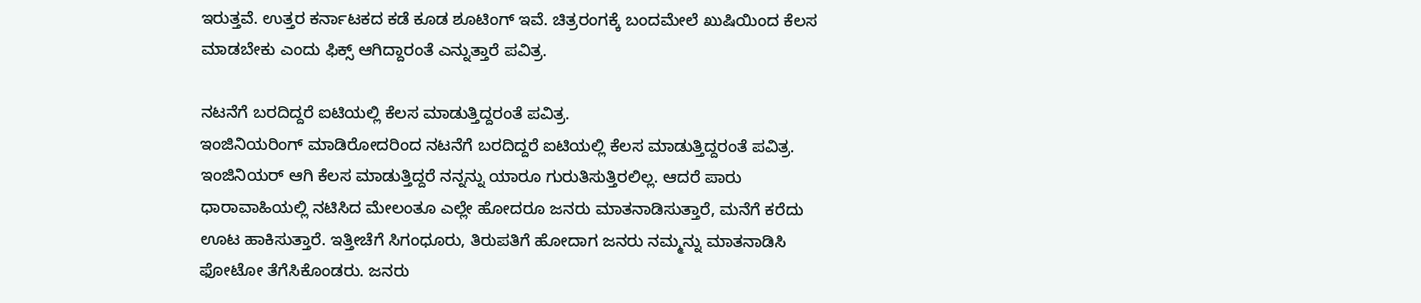ಇರುತ್ತವೆ. ಉತ್ತರ ಕರ್ನಾಟಕದ ಕಡೆ ಕೂಡ ಶೂಟಿಂಗ್ ಇವೆ. ಚಿತ್ರರಂಗಕ್ಕೆ ಬಂದಮೇಲೆ ಖುಷಿಯಿಂದ ಕೆಲಸ ಮಾಡಬೇಕು ಎಂದು ಫಿಕ್ಸ್ ಆಗಿದ್ದಾರಂತೆ ಎನ್ನುತ್ತಾರೆ ಪವಿತ್ರ.

ನಟನೆಗೆ ಬರದಿದ್ದರೆ ಐಟಿಯಲ್ಲಿ ಕೆಲಸ ಮಾಡುತ್ತಿದ್ದರಂತೆ ಪವಿತ್ರ.
ಇಂಜಿನಿಯರಿಂಗ್ ಮಾಡಿರೋದರಿಂದ ನಟನೆಗೆ ಬರದಿದ್ದರೆ ಐಟಿಯಲ್ಲಿ ಕೆಲಸ ಮಾಡುತ್ತಿದ್ದರಂತೆ ಪವಿತ್ರ. ಇಂಜಿನಿಯರ್ ಆಗಿ ಕೆಲಸ ಮಾಡುತ್ತಿದ್ದರೆ ನನ್ನನ್ನು ಯಾರೂ ಗುರುತಿಸುತ್ತಿರಲಿಲ್ಲ. ಆದರೆ ಪಾರು ಧಾರಾವಾಹಿಯಲ್ಲಿ ನಟಿಸಿದ ಮೇಲಂತೂ ಎಲ್ಲೇ ಹೋದರೂ ಜನರು ಮಾತನಾಡಿಸುತ್ತಾರೆ, ಮನೆಗೆ ಕರೆದು ಊಟ ಹಾಕಿಸುತ್ತಾರೆ. ಇತ್ತೀಚೆಗೆ ಸಿಗಂಧೂರು, ತಿರುಪತಿಗೆ ಹೋದಾಗ ಜನರು ನಮ್ಮನ್ನು ಮಾತನಾಡಿಸಿ ಫೋಟೋ ತೆಗೆಸಿಕೊಂಡರು. ಜನರು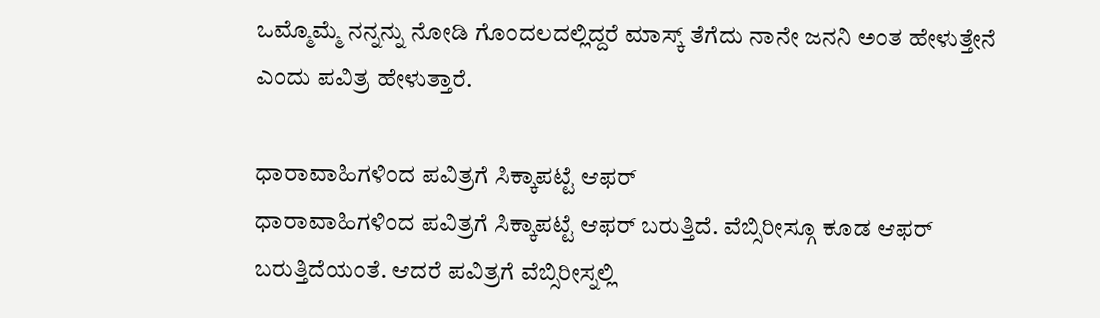ಒಮ್ಮೊಮ್ಮೆ ನನ್ನನ್ನು ನೋಡಿ ಗೊಂದಲದಲ್ಲಿದ್ದರೆ ಮಾಸ್ಕ್ ತೆಗೆದು ನಾನೇ ಜನನಿ ಅಂತ ಹೇಳುತ್ತೇನೆ ಎಂದು ಪವಿತ್ರ ಹೇಳುತ್ತಾರೆ.

ಧಾರಾವಾಹಿಗಳಿಂದ ಪವಿತ್ರಗೆ ಸಿಕ್ಕಾಪಟ್ಟೆ ಆಫರ್
ಧಾರಾವಾಹಿಗಳಿಂದ ಪವಿತ್ರಗೆ ಸಿಕ್ಕಾಪಟ್ಟೆ ಆಫರ್ ಬರುತ್ತಿದೆ. ವೆಬ್ಸಿರೀಸ್ಗೂ ಕೂಡ ಆಫರ್ ಬರುತ್ತಿದೆಯಂತೆ. ಆದರೆ ಪವಿತ್ರಗೆ ವೆಬ್ಸಿರೀಸ್ನಲ್ಲಿ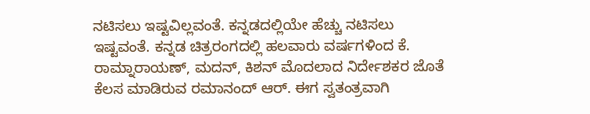ನಟಿಸಲು ಇಷ್ಟವಿಲ್ಲವಂತೆ. ಕನ್ನಡದಲ್ಲಿಯೇ ಹೆಚ್ಚು ನಟಿಸಲು ಇಷ್ಟವಂತೆ. ಕನ್ನಡ ಚಿತ್ರರಂಗದಲ್ಲಿ ಹಲವಾರು ವರ್ಷಗಳಿಂದ ಕೆ. ರಾಮ್ನಾರಾಯಣ್, ಮದನ್, ಕಿಶನ್ ಮೊದಲಾದ ನಿರ್ದೇಶಕರ ಜೊತೆ ಕೆಲಸ ಮಾಡಿರುವ ರಮಾನಂದ್ ಆರ್. ಈಗ ಸ್ವತಂತ್ರವಾಗಿ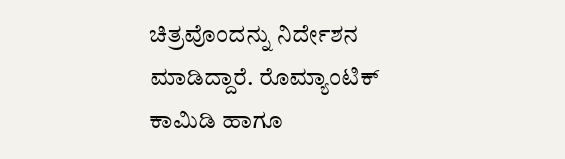ಚಿತ್ರವೊಂದನ್ನು ನಿರ್ದೇಶನ ಮಾಡಿದ್ದಾರೆ. ರೊಮ್ಯಾಂಟಿಕ್ ಕಾಮಿಡಿ ಹಾಗೂ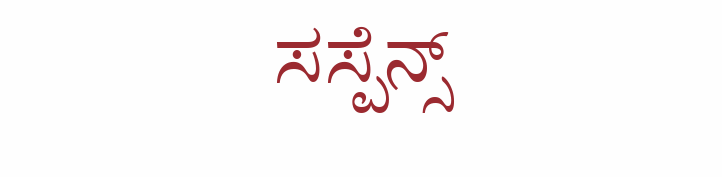ಸಸ್ಪೆನ್ಸ್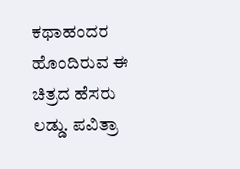ಕಥಾಹಂದರ ಹೊಂದಿರುವ ಈ ಚಿತ್ರದ ಹೆಸರು ಲಡ್ಡು. ಪವಿತ್ರಾ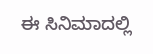ಈ ಸಿನಿಮಾದಲ್ಲಿ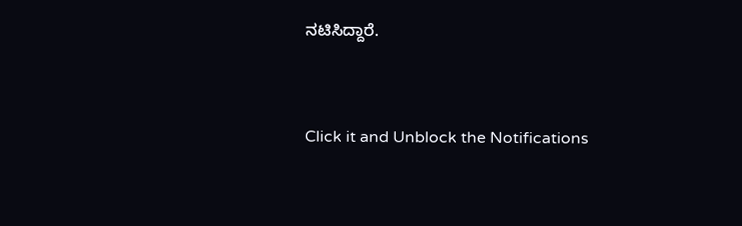ನಟಿಸಿದ್ದಾರೆ.


Click it and Unblock the Notifications